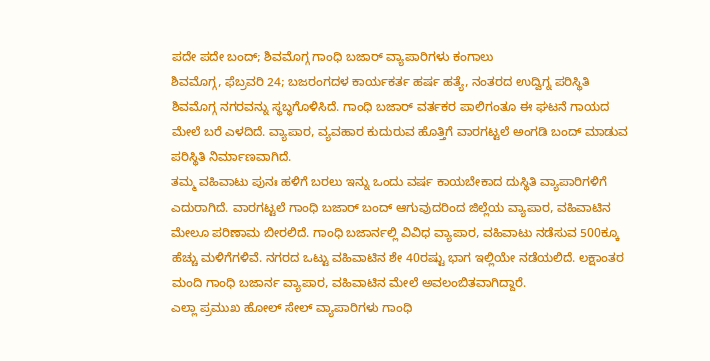ಪದೇ ಪದೇ ಬಂದ್; ಶಿವಮೊಗ್ಗ ಗಾಂಧಿ ಬಜಾರ್ ವ್ಯಾಪಾರಿಗಳು ಕಂಗಾಲು
ಶಿವಮೊಗ್ಗ, ಫೆಬ್ರವರಿ 24; ಬಜರಂಗದಳ ಕಾರ್ಯಕರ್ತ ಹರ್ಷ ಹತ್ಯೆ, ನಂತರದ ಉದ್ವಿಗ್ನ ಪರಿಸ್ಥಿತಿ ಶಿವಮೊಗ್ಗ ನಗರವನ್ನು ಸ್ಥಬ್ಧಗೊಳಿಸಿದೆ. ಗಾಂಧಿ ಬಜಾರ್ ವರ್ತಕರ ಪಾಲಿಗಂತೂ ಈ ಘಟನೆ ಗಾಯದ ಮೇಲೆ ಬರೆ ಎಳದಿದೆ. ವ್ಯಾಪಾರ, ವ್ಯವಹಾರ ಕುದುರುವ ಹೊತ್ತಿಗೆ ವಾರಗಟ್ಟಲೆ ಅಂಗಡಿ ಬಂದ್ ಮಾಡುವ ಪರಿಸ್ಥಿತಿ ನಿರ್ಮಾಣವಾಗಿದೆ.
ತಮ್ಮ ವಹಿವಾಟು ಪುನಃ ಹಳಿಗೆ ಬರಲು ಇನ್ನು ಒಂದು ವರ್ಷ ಕಾಯಬೇಕಾದ ದುಸ್ಥಿತಿ ವ್ಯಾಪಾರಿಗಳಿಗೆ ಎದುರಾಗಿದೆ. ವಾರಗಟ್ಟಲೆ ಗಾಂಧಿ ಬಜಾರ್ ಬಂದ್ ಆಗುವುದರಿಂದ ಜಿಲ್ಲೆಯ ವ್ಯಾಪಾರ, ವಹಿವಾಟಿನ ಮೇಲೂ ಪರಿಣಾಮ ಬೀರಲಿದೆ. ಗಾಂಧಿ ಬಜಾರ್ನಲ್ಲಿ ವಿವಿಧ ವ್ಯಾಪಾರ, ವಹಿವಾಟು ನಡೆಸುವ 500ಕ್ಕೂ ಹೆಚ್ಚು ಮಳಿಗೆಗಳಿವೆ. ನಗರದ ಒಟ್ಟು ವಹಿವಾಟಿನ ಶೇ 40ರಷ್ಟು ಭಾಗ ಇಲ್ಲಿಯೇ ನಡೆಯಲಿದೆ. ಲಕ್ಷಾಂತರ ಮಂದಿ ಗಾಂಧಿ ಬಜಾರ್ನ ವ್ಯಾಪಾರ, ವಹಿವಾಟಿನ ಮೇಲೆ ಅವಲಂಬಿತವಾಗಿದ್ದಾರೆ.
ಎಲ್ಲಾ ಪ್ರಮುಖ ಹೋಲ್ ಸೇಲ್ ವ್ಯಾಪಾರಿಗಳು ಗಾಂಧಿ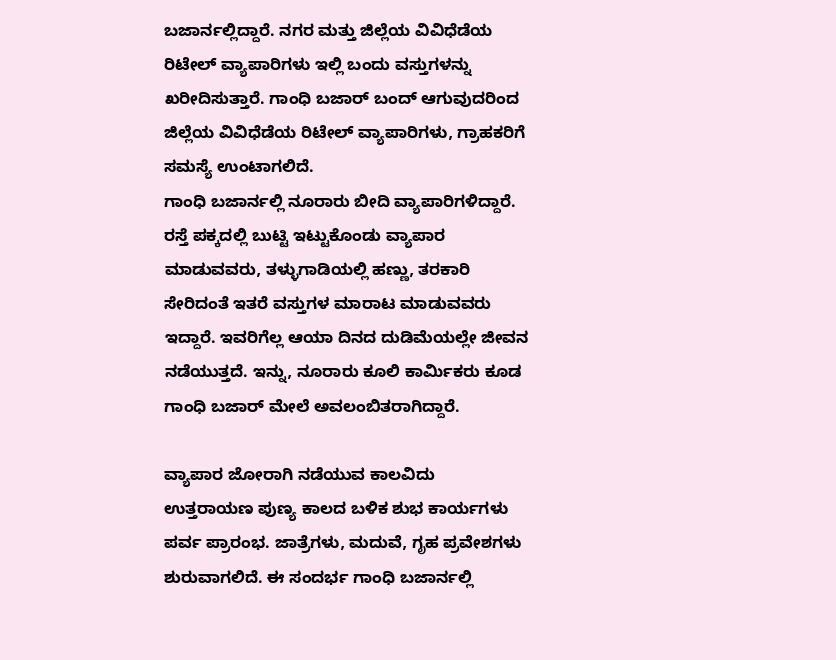ಬಜಾರ್ನಲ್ಲಿದ್ದಾರೆ. ನಗರ ಮತ್ತು ಜಿಲ್ಲೆಯ ವಿವಿಧೆಡೆಯ ರಿಟೇಲ್ ವ್ಯಾಪಾರಿಗಳು ಇಲ್ಲಿ ಬಂದು ವಸ್ತುಗಳನ್ನು ಖರೀದಿಸುತ್ತಾರೆ. ಗಾಂಧಿ ಬಜಾರ್ ಬಂದ್ ಆಗುವುದರಿಂದ ಜಿಲ್ಲೆಯ ವಿವಿಧೆಡೆಯ ರಿಟೇಲ್ ವ್ಯಾಪಾರಿಗಳು, ಗ್ರಾಹಕರಿಗೆ ಸಮಸ್ಯೆ ಉಂಟಾಗಲಿದೆ.
ಗಾಂಧಿ ಬಜಾರ್ನಲ್ಲಿ ನೂರಾರು ಬೀದಿ ವ್ಯಾಪಾರಿಗಳಿದ್ದಾರೆ. ರಸ್ತೆ ಪಕ್ಕದಲ್ಲಿ ಬುಟ್ಟಿ ಇಟ್ಟುಕೊಂಡು ವ್ಯಾಪಾರ ಮಾಡುವವರು, ತಳ್ಳುಗಾಡಿಯಲ್ಲಿ ಹಣ್ಣು, ತರಕಾರಿ ಸೇರಿದಂತೆ ಇತರೆ ವಸ್ತುಗಳ ಮಾರಾಟ ಮಾಡುವವರು ಇದ್ದಾರೆ. ಇವರಿಗೆಲ್ಲ ಆಯಾ ದಿನದ ದುಡಿಮೆಯಲ್ಲೇ ಜೀವನ ನಡೆಯುತ್ತದೆ. ಇನ್ನು, ನೂರಾರು ಕೂಲಿ ಕಾರ್ಮಿಕರು ಕೂಡ ಗಾಂಧಿ ಬಜಾರ್ ಮೇಲೆ ಅವಲಂಬಿತರಾಗಿದ್ದಾರೆ.

ವ್ಯಾಪಾರ ಜೋರಾಗಿ ನಡೆಯುವ ಕಾಲವಿದು
ಉತ್ತರಾಯಣ ಪುಣ್ಯ ಕಾಲದ ಬಳಿಕ ಶುಭ ಕಾರ್ಯಗಳು ಪರ್ವ ಪ್ರಾರಂಭ. ಜಾತ್ರೆಗಳು, ಮದುವೆ, ಗೃಹ ಪ್ರವೇಶಗಳು ಶುರುವಾಗಲಿದೆ. ಈ ಸಂದರ್ಭ ಗಾಂಧಿ ಬಜಾರ್ನಲ್ಲಿ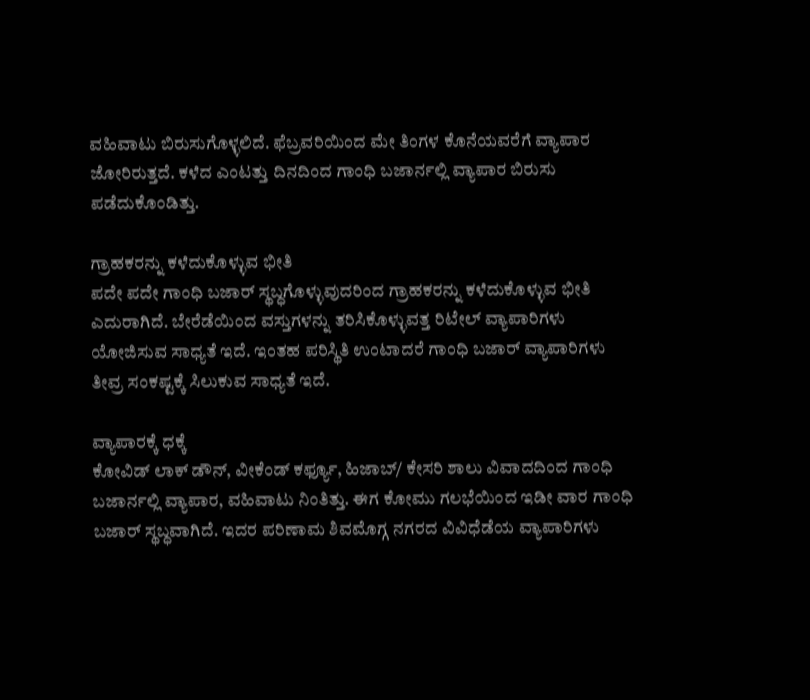ವಹಿವಾಟು ಬಿರುಸುಗೊಳ್ಳಲಿದೆ. ಫೆಬ್ರವರಿಯಿಂದ ಮೇ ತಿಂಗಳ ಕೊನೆಯವರೆಗೆ ವ್ಯಾಪಾರ ಜೋರಿರುತ್ತದೆ. ಕಳೆದ ಎಂಟತ್ತು ದಿನದಿಂದ ಗಾಂಧಿ ಬಜಾರ್ನಲ್ಲಿ ವ್ಯಾಪಾರ ಬಿರುಸು ಪಡೆದುಕೊಂಡಿತ್ತು.

ಗ್ರಾಹಕರನ್ನು ಕಳೆದುಕೊಳ್ಳುವ ಭೀತಿ
ಪದೇ ಪದೇ ಗಾಂಧಿ ಬಜಾರ್ ಸ್ಥಬ್ಧಗೊಳ್ಳುವುದರಿಂದ ಗ್ರಾಹಕರನ್ನು ಕಳೆದುಕೊಳ್ಳುವ ಭೀತಿ ಎದುರಾಗಿದೆ. ಬೇರೆಡೆಯಿಂದ ವಸ್ತುಗಳನ್ನು ತರಿಸಿಕೊಳ್ಳುವತ್ತ ರಿಟೇಲ್ ವ್ಯಾಪಾರಿಗಳು ಯೋಜಿಸುವ ಸಾಧ್ಯತೆ ಇದೆ. ಇಂತಹ ಪರಿಸ್ಥಿತಿ ಉಂಟಾದರೆ ಗಾಂಧಿ ಬಜಾರ್ ವ್ಯಾಪಾರಿಗಳು ತೀವ್ರ ಸಂಕಷ್ಟಕ್ಕೆ ಸಿಲುಕುವ ಸಾಧ್ಯತೆ ಇದೆ.

ವ್ಯಾಪಾರಕ್ಕೆ ಧಕ್ಕೆ
ಕೋವಿಡ್ ಲಾಕ್ ಡೌನ್, ವೀಕೆಂಡ್ ಕರ್ಫ್ಯೂ, ಹಿಜಾಬ್/ ಕೇಸರಿ ಶಾಲು ವಿವಾದದಿಂದ ಗಾಂಧಿ ಬಜಾರ್ನಲ್ಲಿ ವ್ಯಾಪಾರ, ವಹಿವಾಟು ನಿಂತಿತ್ತು. ಈಗ ಕೋಮು ಗಲಭೆಯಿಂದ ಇಡೀ ವಾರ ಗಾಂಧಿ ಬಜಾರ್ ಸ್ಥಬ್ಧವಾಗಿದೆ. ಇದರ ಪರಿಣಾಮ ಶಿವಮೊಗ್ಗ ನಗರದ ವಿವಿಧೆಡೆಯ ವ್ಯಾಪಾರಿಗಳು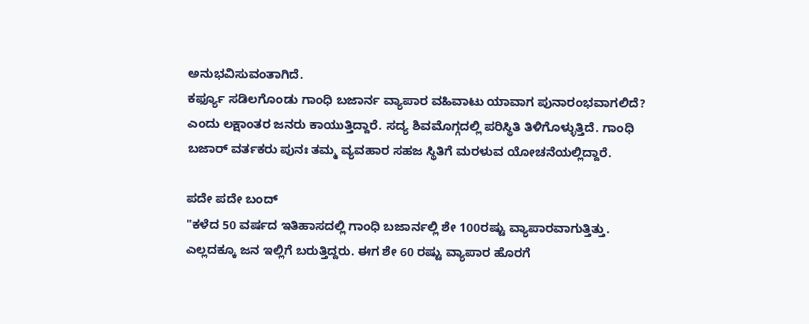ಅನುಭವಿಸುವಂತಾಗಿದೆ.
ಕರ್ಫ್ಯೂ ಸಡಿಲಗೊಂಡು ಗಾಂಧಿ ಬಜಾರ್ನ ವ್ಯಾಪಾರ ವಹಿವಾಟು ಯಾವಾಗ ಪುನಾರಂಭವಾಗಲಿದೆ? ಎಂದು ಲಕ್ಷಾಂತರ ಜನರು ಕಾಯುತ್ತಿದ್ದಾರೆ. ಸದ್ಯ ಶಿವಮೊಗ್ಗದಲ್ಲಿ ಪರಿಸ್ಥಿತಿ ತಿಳಿಗೊಳ್ಳುತ್ತಿದೆ. ಗಾಂಧಿ ಬಜಾರ್ ವರ್ತಕರು ಪುನಃ ತಮ್ಮ ವ್ಯವಹಾರ ಸಹಜ ಸ್ಥಿತಿಗೆ ಮರಳುವ ಯೋಚನೆಯಲ್ಲಿದ್ದಾರೆ.

ಪದೇ ಪದೇ ಬಂದ್
"ಕಳೆದ 50 ವರ್ಷದ ಇತಿಹಾಸದಲ್ಲಿ ಗಾಂಧಿ ಬಜಾರ್ನಲ್ಲಿ ಶೇ 100ರಷ್ಟು ವ್ಯಾಪಾರವಾಗುತ್ತಿತ್ತು. ಎಲ್ಲದಕ್ಕೂ ಜನ ಇಲ್ಲಿಗೆ ಬರುತ್ತಿದ್ದರು. ಈಗ ಶೇ 60 ರಷ್ಟು ವ್ಯಾಪಾರ ಹೊರಗೆ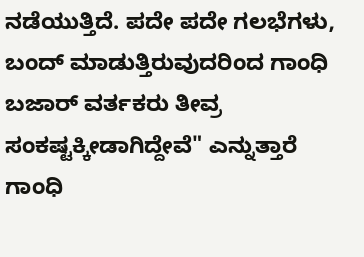ನಡೆಯುತ್ತಿದೆ. ಪದೇ ಪದೇ ಗಲಭೆಗಳು, ಬಂದ್ ಮಾಡುತ್ತಿರುವುದರಿಂದ ಗಾಂಧಿ ಬಜಾರ್ ವರ್ತಕರು ತೀವ್ರ ಸಂಕಷ್ಟಕ್ಕೀಡಾಗಿದ್ದೇವೆ" ಎನ್ನುತ್ತಾರೆ ಗಾಂಧಿ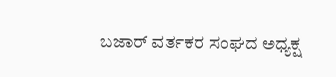ಬಜಾರ್ ವರ್ತಕರ ಸಂಘದ ಅಧ್ಯಕ್ಷ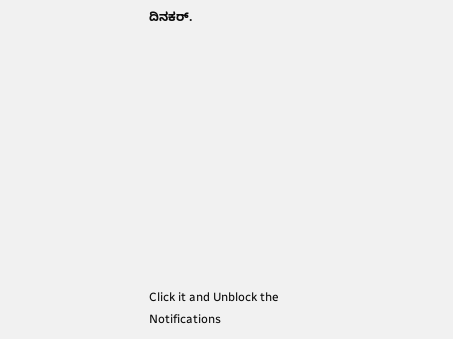ದಿನಕರ್.












Click it and Unblock the Notifications